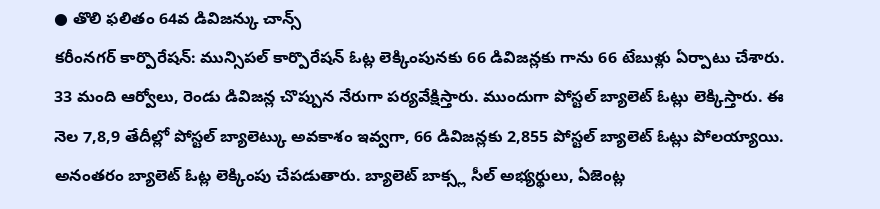● తొలి ఫలితం 64వ డివిజన్కు చాన్స్
కరీంనగర్ కార్పొరేషన్: మున్సిపల్ కార్పొరేషన్ ఓట్ల లెక్కింపునకు 66 డివిజన్లకు గాను 66 టేబుళ్లు ఏర్పాటు చేశారు. 33 మంది ఆర్వోలు, రెండు డివిజన్ల చొప్పున నేరుగా పర్యవేక్షిస్తారు. ముందుగా పోస్టల్ బ్యాలెట్ ఓట్లు లెక్కిస్తారు. ఈ నెల 7,8,9 తేదీల్లో పోస్టల్ బ్యాలెట్కు అవకాశం ఇవ్వగా, 66 డివిజన్లకు 2,855 పోస్టల్ బ్యాలెట్ ఓట్లు పోలయ్యాయి. అనంతరం బ్యాలెట్ ఓట్ల లెక్కింపు చేపడుతారు. బ్యాలెట్ బాక్స్ల సీల్ అభ్యర్థులు, ఏజెంట్ల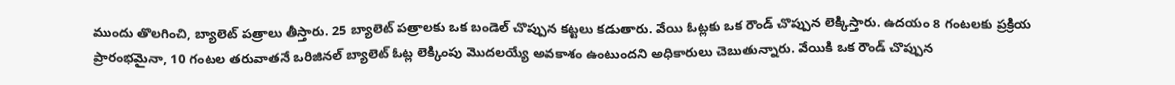ముందు తొలగించి, బ్యాలెట్ పత్రాలు తీస్తారు. 25 బ్యాలెట్ పత్రాలకు ఒక బండెల్ చొప్పున కట్టలు కడుతారు. వేయి ఓట్లకు ఒక రౌండ్ చొప్పున లెక్కిస్తారు. ఉదయం 8 గంటలకు ప్రక్రియ ప్రారంభమైనా, 10 గంటల తరువాతనే ఒరిజినల్ బ్యాలెట్ ఓట్ల లెక్కింపు మొదలయ్యే అవకాశం ఉంటుందని అధికారులు చెబుతున్నారు. వేయికి ఒక రౌండ్ చొప్పున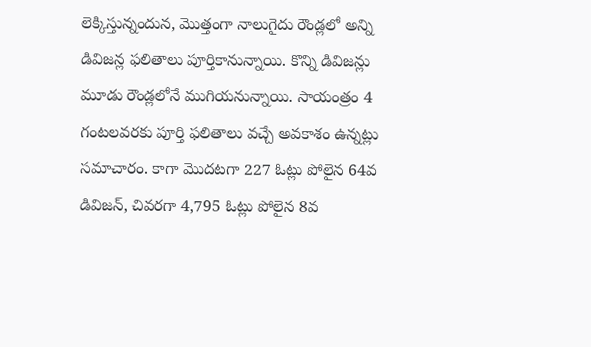లెక్కిస్తున్నందున, మొత్తంగా నాలుగైదు రౌండ్లలో అన్ని డివిజన్ల ఫలితాలు పూర్తికానున్నాయి. కొన్ని డివిజన్లు మూడు రౌండ్లలోనే ముగియనున్నాయి. సాయంత్రం 4 గంటలవరకు పూర్తి ఫలితాలు వచ్చే అవకాశం ఉన్నట్లు సమాచారం. కాగా మొదటగా 227 ఓట్లు పోలైన 64వ డివిజన్, చివరగా 4,795 ఓట్లు పోలైన 8వ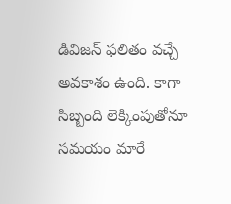డివిజన్ ఫలితం వచ్చే అవకాశం ఉంది. కాగా సిబ్బంది లెక్కింపుతోనూ సమయం మారే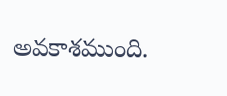అవకాశముంది.